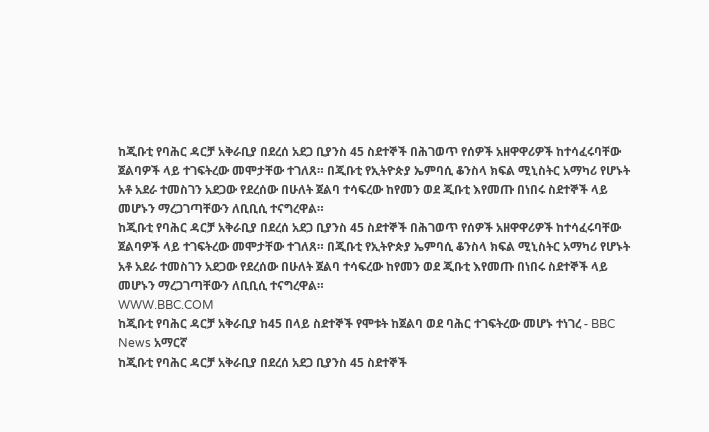ከጂቡቲ የባሕር ዳርቻ አቅራቢያ በደረሰ አደጋ ቢያንስ 45 ስደተኞች በሕገወጥ የሰዎች አዘዋዋሪዎች ከተሳፈሩባቸው ጀልባዎች ላይ ተገፍትረው መሞታቸው ተገለጸ። በጂቡቲ የኢትዮጵያ ኤምባሲ ቆንስላ ክፍል ሚኒስትር አማካሪ የሆኑት አቶ አደራ ተመስገን አደጋው የደረሰው በሁለት ጀልባ ተሳፍረው ከየመን ወደ ጂቡቲ እየመጡ በነበሩ ስደተኞች ላይ መሆኑን ማረጋገጣቸውን ለቢቢሲ ተናግረዋል።
ከጂቡቲ የባሕር ዳርቻ አቅራቢያ በደረሰ አደጋ ቢያንስ 45 ስደተኞች በሕገወጥ የሰዎች አዘዋዋሪዎች ከተሳፈሩባቸው ጀልባዎች ላይ ተገፍትረው መሞታቸው ተገለጸ። በጂቡቲ የኢትዮጵያ ኤምባሲ ቆንስላ ክፍል ሚኒስትር አማካሪ የሆኑት አቶ አደራ ተመስገን አደጋው የደረሰው በሁለት ጀልባ ተሳፍረው ከየመን ወደ ጂቡቲ እየመጡ በነበሩ ስደተኞች ላይ መሆኑን ማረጋገጣቸውን ለቢቢሲ ተናግረዋል።
WWW.BBC.COM
ከጂቡቲ የባሕር ዳርቻ አቅራቢያ ከ45 በላይ ስደተኞች የሞቱት ከጀልባ ወደ ባሕር ተገፍትረው መሆኑ ተነገረ - BBC News አማርኛ
ከጂቡቲ የባሕር ዳርቻ አቅራቢያ በደረሰ አደጋ ቢያንስ 45 ስደተኞች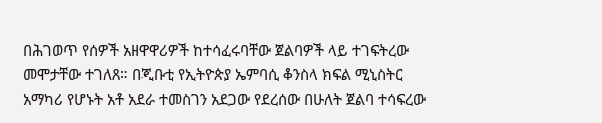በሕገወጥ የሰዎች አዘዋዋሪዎች ከተሳፈሩባቸው ጀልባዎች ላይ ተገፍትረው መሞታቸው ተገለጸ። በጂቡቲ የኢትዮጵያ ኤምባሲ ቆንስላ ክፍል ሚኒስትር አማካሪ የሆኑት አቶ አደራ ተመስገን አደጋው የደረሰው በሁለት ጀልባ ተሳፍረው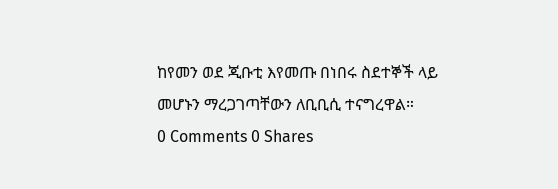ከየመን ወደ ጂቡቲ እየመጡ በነበሩ ስደተኞች ላይ መሆኑን ማረጋገጣቸውን ለቢቢሲ ተናግረዋል።
0 Comments 0 Shares